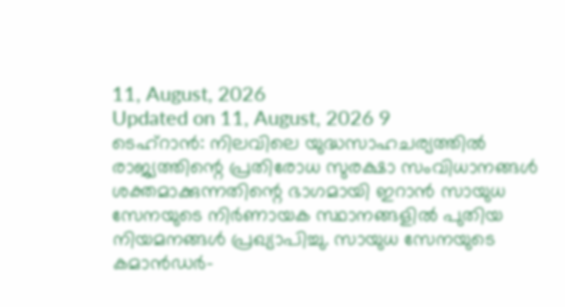11, August, 2026
Updated on 11, August, 2026 9
ടെഹ്റാൻ: നിലവിലെ യുദ്ധസാഹചര്യത്തിൽ രാജ്യത്തിന്റെ പ്രതിരോധ സുരക്ഷാ സംവിധാനങ്ങൾ ശക്തമാക്കുന്നതിന്റെ ഭാഗമായി ഇറാൻ സായുധ സേനയുടെ നിർണായക സ്ഥാനങ്ങളിൽ പുതിയ നിയമനങ്ങൾ പ്രഖ്യാപിച്ചു. സായുധ സേനയുടെ കമാൻഡർ-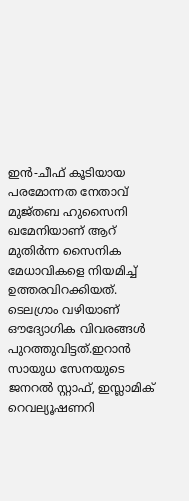ഇൻ-ചീഫ് കൂടിയായ പരമോന്നത നേതാവ് മുജ്തബ ഹുസൈനി ഖമേനിയാണ് ആറ് മുതിർന്ന സൈനിക മേധാവികളെ നിയമിച്ച് ഉത്തരവിറക്കിയത്. ടെലഗ്രാം വഴിയാണ് ഔദ്യോഗിക വിവരങ്ങൾ പുറത്തുവിട്ടത്.ഇറാൻ സായുധ സേനയുടെ ജനറൽ സ്റ്റാഫ്, ഇസ്ലാമിക് റെവല്യൂഷണറി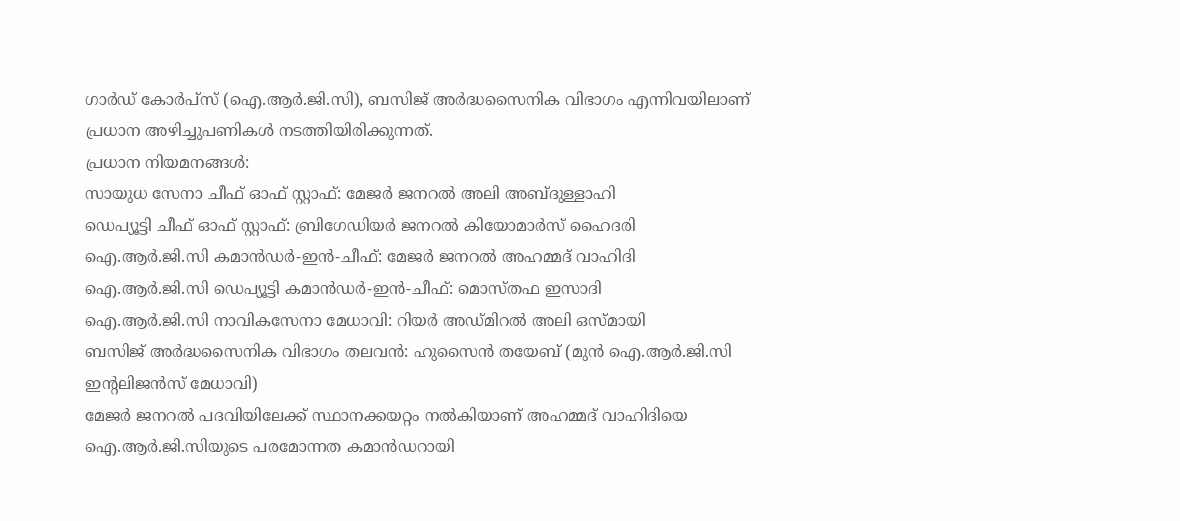ഗാർഡ് കോർപ്സ് (ഐ.ആർ.ജി.സി), ബസിജ് അർദ്ധസൈനിക വിഭാഗം എന്നിവയിലാണ് പ്രധാന അഴിച്ചുപണികൾ നടത്തിയിരിക്കുന്നത്.
പ്രധാന നിയമനങ്ങൾ:
സായുധ സേനാ ചീഫ് ഓഫ് സ്റ്റാഫ്: മേജർ ജനറൽ അലി അബ്ദുള്ളാഹി
ഡെപ്യൂട്ടി ചീഫ് ഓഫ് സ്റ്റാഫ്: ബ്രിഗേഡിയർ ജനറൽ കിയോമാർസ് ഹൈദരി
ഐ.ആർ.ജി.സി കമാൻഡർ-ഇൻ-ചീഫ്: മേജർ ജനറൽ അഹമ്മദ് വാഹിദി
ഐ.ആർ.ജി.സി ഡെപ്യൂട്ടി കമാൻഡർ-ഇൻ-ചീഫ്: മൊസ്തഫ ഇസാദി
ഐ.ആർ.ജി.സി നാവികസേനാ മേധാവി: റിയർ അഡ്മിറൽ അലി ഒസ്മായി
ബസിജ് അർദ്ധസൈനിക വിഭാഗം തലവൻ: ഹുസൈൻ തയേബ് (മുൻ ഐ.ആർ.ജി.സി ഇന്റലിജൻസ് മേധാവി)
മേജർ ജനറൽ പദവിയിലേക്ക് സ്ഥാനക്കയറ്റം നൽകിയാണ് അഹമ്മദ് വാഹിദിയെ ഐ.ആർ.ജി.സിയുടെ പരമോന്നത കമാൻഡറായി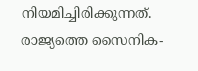നിയമിച്ചിരിക്കുന്നത്. രാജ്യത്തെ സൈനിക-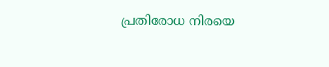പ്രതിരോധ നിരയെ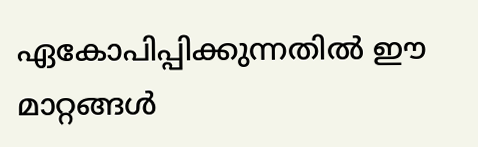ഏകോപിപ്പിക്കുന്നതിൽ ഈ മാറ്റങ്ങൾ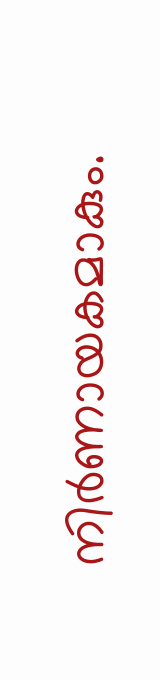നിർണായകമാകും.